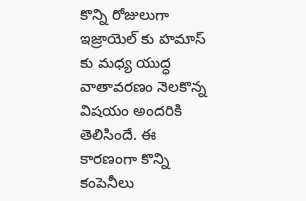కొన్ని రోజులుగా ఇజ్రాయెల్ కు హమాస్ కు మధ్య యుద్ధ వాతావరణం నెలకొన్న విషయం అందరికి తెలిసిందే. ఈ కారణంగా కొన్ని కంపెనీలు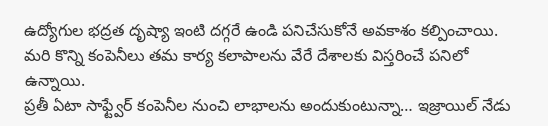ఉద్యోగుల భద్రత దృష్యా ఇంటి దగ్గరే ఉండి పనిచేసుకోనే అవకాశం కల్పించాయి. మరి కొన్ని కంపెనీలు తమ కార్య కలాపాలను వేరే దేశాలకు విస్తరించే పనిలో ఉన్నాయి.
ప్రతీ ఏటా సాఫ్ట్వేర్ కంపెనీల నుంచి లాభాలను అందుకుంటున్నా… ఇజ్రాయిల్ నేడు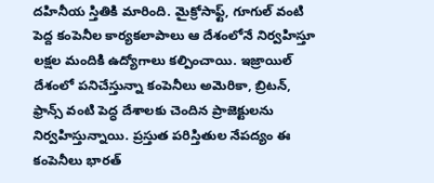దహినీయ స్తితికి మారింది. మైక్రోసాఫ్ట్, గూగుల్ వంటి పెద్ద కంపెనీల కార్యకలాపాలు ఆ దేశంలోనే నిర్వహిస్తూ లక్షల మందికి ఉద్యోగాలు కల్పించాయి. ఇజ్రాయిల్ దేశంలో పనిచేస్తున్నా కంపెనీలు అమెరికా, బ్రిటన్, ఫ్రాన్స్ వంటి పెద్ధ దేశాలకు చెందిన ప్రాజెక్టులను నిర్వహిస్తున్నాయి. ప్రస్తుత పరిస్తితుల నేపద్యం ఈ కంపెనీలు భారత్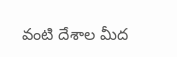వంటి దేశాల మీద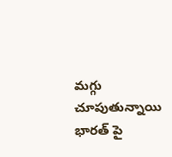మగ్గు చూపుతున్నాయి
భారత్ పై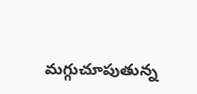మగ్గుచూపుతున్న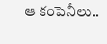ఆ కంపెనీలు..